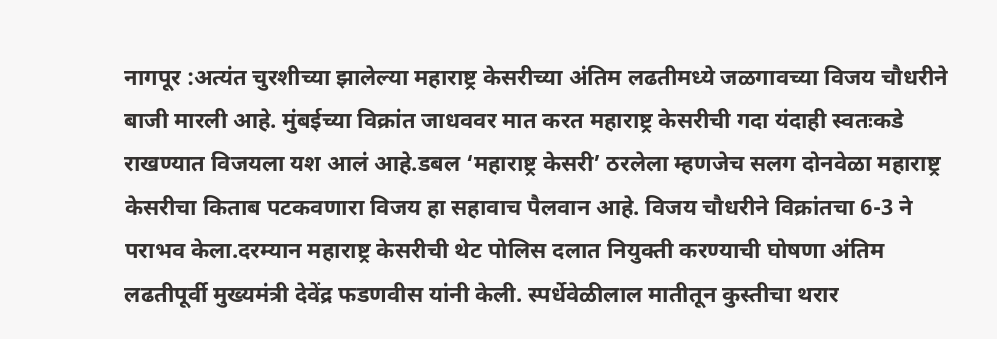नागपूर :अत्यंत चुरशीच्या झालेल्या महाराष्ट्र केसरीच्या अंतिम लढतीमध्ये जळगावच्या विजय चौधरीने बाजी मारली आहे. मुंबईच्या विक्रांत जाधववर मात करत महाराष्ट्र केसरीची गदा यंदाही स्वतःकडे राखण्यात विजयला यश आलं आहे.डबल ‘महाराष्ट्र केसरी’ ठरलेला म्हणजेच सलग दोनवेळा महाराष्ट्र केसरीचा किताब पटकवणारा विजय हा सहावाच पैलवान आहे. विजय चौधरीने विक्रांतचा 6-3 ने पराभव केला.दरम्यान महाराष्ट्र केसरीची थेट पोलिस दलात नियुक्ती करण्याची घोषणा अंतिम लढतीपूर्वी मुख्यमंत्री देवेंद्र फडणवीस यांनी केली. स्पर्धेवेळीलाल मातीतून कुस्तीचा थरार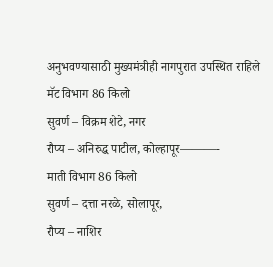अनुभवण्यासाठी मुख्यमंत्रीही नागपुरात उपस्थित राहिले
मॅट विभाग 86 किलो
सुवर्ण – विक्रम शेटे, नगर
रौप्य – अनिरुद्ध पाटील, कोल्हापूर———-
माती विभाग 86 किलो
सुवर्ण – दत्ता नरळे, सोलापूर,
रौप्य – नाशिर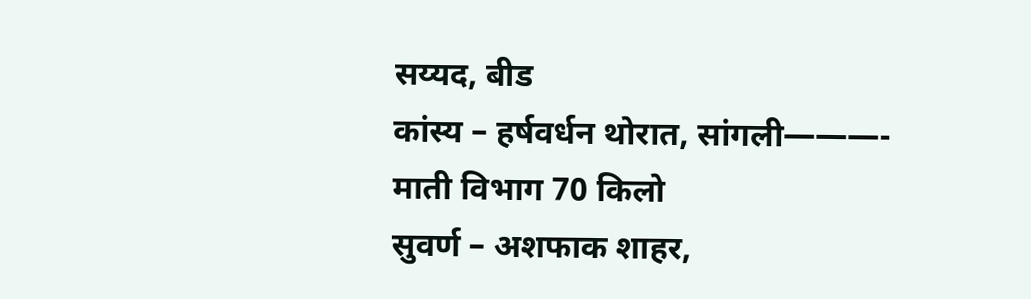सय्यद, बीड
कांस्य – हर्षवर्धन थोरात, सांगली———-
माती विभाग 70 किलो
सुवर्ण – अशफाक शाहर,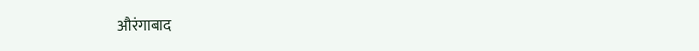औरंगाबाद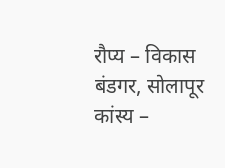रौप्य – विकास बंडगर, सोलापूर
कांस्य –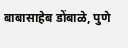बाबासाहेब डोंबाळे, पुणे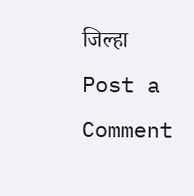जिल्हा
Post a Comment